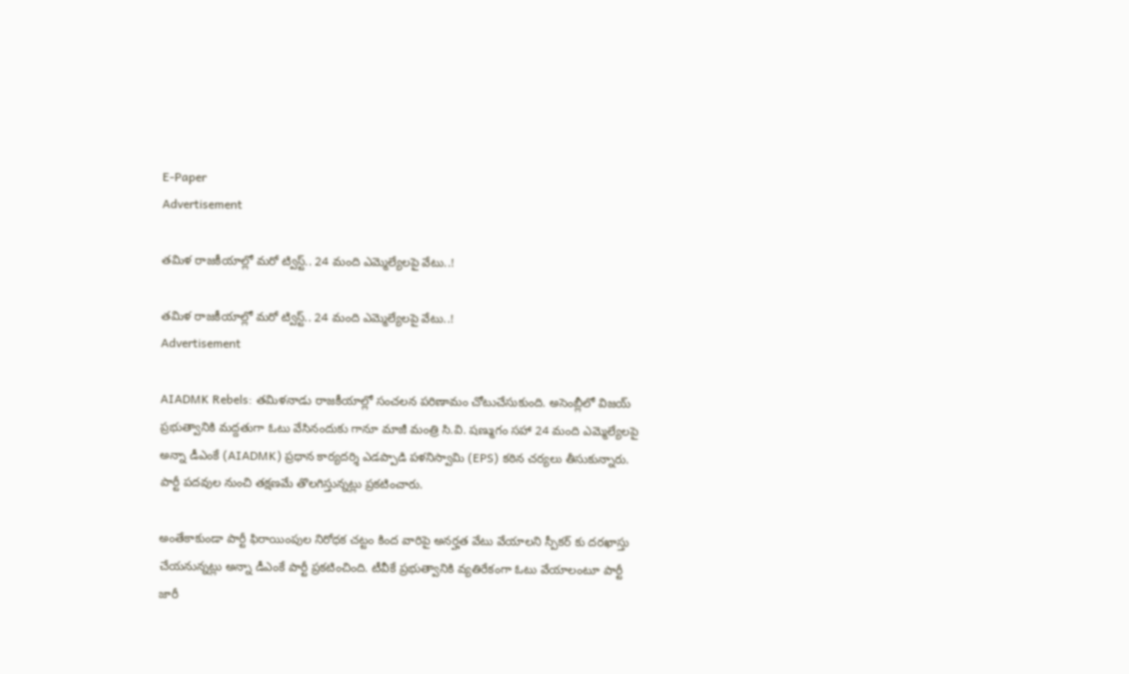E-Paper
Advertisement

తమిళ రాజకీయాల్లో మరో ట్విస్ట్.. 24 మంది ఎమ్మెల్యేలపై వేటు..!

తమిళ రాజకీయాల్లో మరో ట్విస్ట్.. 24 మంది ఎమ్మెల్యేలపై వేటు..!
Advertisement

AIADMK Rebels: తమిళనాడు రాజకీయాల్లో సంచలన పరిణామం చోటుచేసుకుంది. అసెంబ్లీలో విజయ్ ప్రభుత్వానికి మద్దతుగా ఓటు వేసినందుకు గానూ మాజీ మంత్రి సి.వి. షణ్ముగం సహా 24 మంది ఎమ్మెల్యేలపై అన్నా డీఎంకే (AIADMK) ప్రధాన కార్యదర్శి ఎడప్పాడి పళనిస్వామి (EPS) కఠిన చర్యలు తీసుకున్నారు. పార్టీ పదవుల నుంచి తక్షణమే తొలగిస్తున్నట్లు ప్రకటించారు.

అంతేకాకుండా పార్టీ ఫిరాయింపుల నిరోధక చట్టం కింద వారిపై అనర్హత వేటు వేయాలని స్పీకర్ కు దరఖాస్తు చేయనున్నట్లు అన్నా డీఎంకే పార్టీ ప్రకటించింది. టీవీకే ప్రభుత్వానికి వ్యతిరేకంగా ఓటు వేయాలంటూ పార్టీ జారీ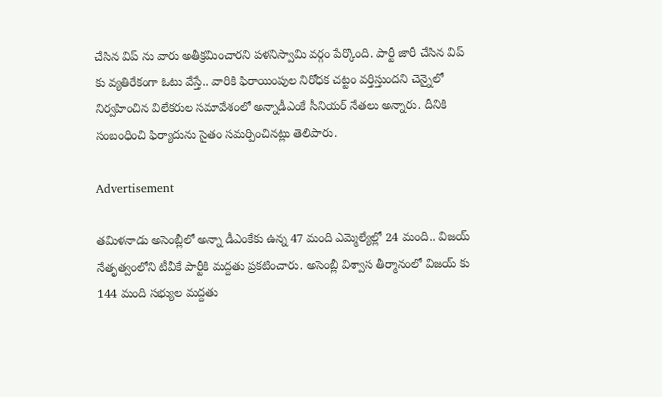చేసిన విప్ ను వారు అతీక్రమించారని పళనిస్వామి వర్గం పేర్కొంది. పార్టీ జారీ చేసిన విప్ కు వ్యతిరేకంగా ఓటు వేస్తే.. వారికి ఫిరాయింపుల నిరోధక చట్టం వర్తిస్తుందని చెన్నైలో నిర్వహించిన విలేకరుల సమావేశంలో అన్నాడీఎంకే సీనియర్ నేతలు అన్నారు. దీనికి సంబంధించి ఫిర్యాదును సైతం సమర్పించినట్లు తెలిపారు.

Advertisement

తమిళనాడు అసెంబ్లీలో అన్నా డీఎంకేకు ఉన్న 47 మంది ఎమ్మెల్యేల్లో 24 మంది.. విజయ్ నేతృత్వంలోని టీవీకే పార్టీకి మద్దతు ప్రకటించారు. అసెంబ్లీ విశ్వాస తీర్మానంలో విజయ్ కు 144 మంది సభ్యుల మద్దతు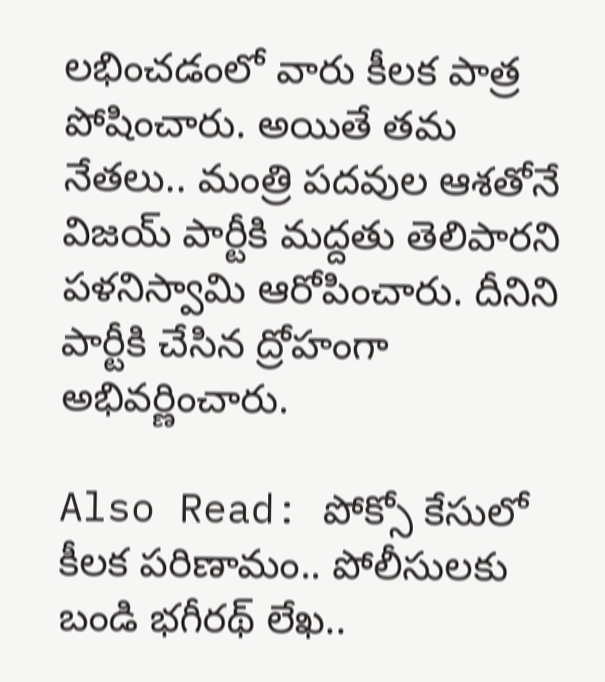లభించడంలో వారు కీలక పాత్ర పోషించారు. అయితే తమ నేతలు.. మంత్రి పదవుల ఆశతోనే విజయ్ పార్టీకి మద్దతు తెలిపారని పళనిస్వామి ఆరోపించారు. దీనిని పార్టీకి చేసిన ద్రోహంగా అభివర్ణించారు.

Also Read: పోక్సో కేసులో కీలక పరిణామం.. పోలీసులకు బండి భగీరథ్ లేఖ..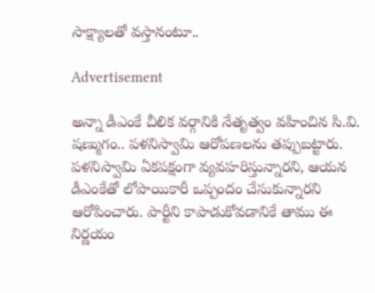సాక్ష్యాలతో వస్తానంటూ..

Advertisement

అన్నా డీఎంకే చీలిక వర్గానికి నేతృత్వం వహించిన సి.వి. షణ్ముగం.. పళనిస్వామి ఆరోపణలను తప్పుబట్టారు. పళనిస్వామి ఏకపక్షంగా వ్యవహరిస్తున్నారని, ఆయన డీఎంకేతో లోపాయికారీ ఒప్పందం చేసుకున్నారని ఆరోపించారు. పార్టీని కాపాడుకోవడానికే తాము ఈ నిర్ణయం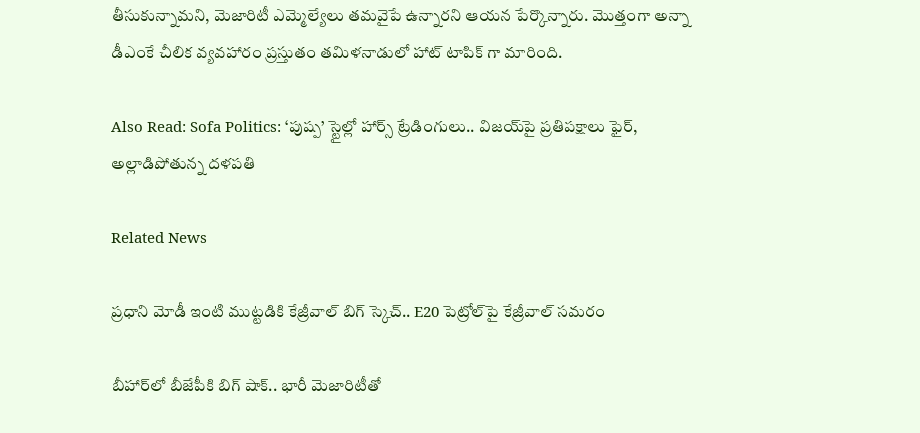తీసుకున్నామని, మెజారిటీ ఎమ్మెల్యేలు తమవైపే ఉన్నారని ఆయన పేర్కొన్నారు. మెుత్తంగా అన్నా డీఎంకే చీలిక వ్యవహారం ప్రస్తుతం తమిళనాడులో హాట్ టాపిక్ గా మారింది.

Also Read: Sofa Politics: ‘పుష్ప’ స్టైల్లో హార్స్ ట్రేడింగులు.. విజయ్‌పై ప్రతిపక్షాలు ఫైర్, అల్లాడిపోతున్న దళపతి

Related News

ప్రధాని మోడీ ఇంటి ముట్టడికి కేజ్రీవాల్ బిగ్ స్కెచ్.. E20 పెట్రోల్‌పై కేజ్రీవాల్ సమరం

బీహార్‌లో బీజేపీకి బిగ్ షాక్.. భారీ మెజారిటీతో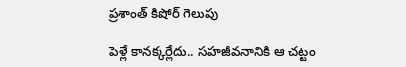ప్రశాంత్ కిషోర్ గెలుపు

పెళ్లే కానక్కర్లేదు.. సహజీవనానికి ఆ చట్టం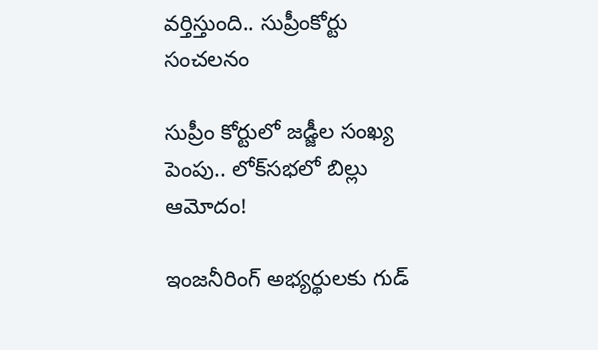వర్తిస్తుంది.. సుప్రీంకోర్టు సంచలనం

సుప్రీం కోర్టులో జడ్జీల సంఖ్య పెంపు.. లోక్‌సభలో బిల్లు ఆమోదం!

ఇంజనీరింగ్ అభ్యర్థులకు గుడ్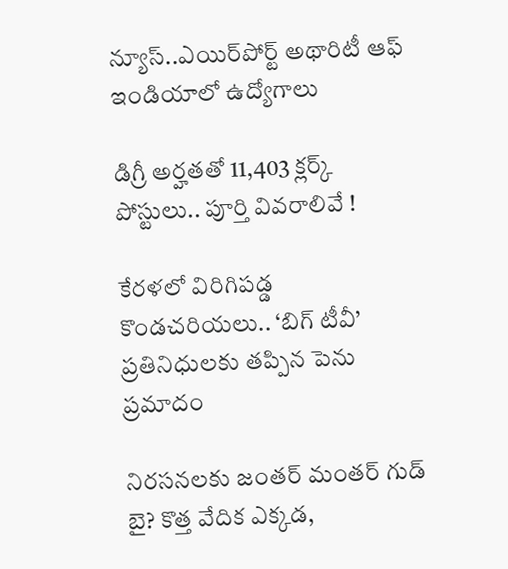న్యూస్..ఎయిర్‌పోర్ట్ అథారిటీ ఆఫ్ ఇండియాలో ఉద్యోగాలు

డిగ్రీ అర్హతతో 11,403 క్లర్క్ పోస్టులు.. పూర్తి వివరాలివే !

కేరళలో విరిగిపడ్డ కొండచరియలు.. ‘బిగ్ టీవీ’ ప్రతినిధులకు తప్పిన పెను ప్రమాదం

నిరసనలకు జంతర్ మంతర్ గుడ్ బై? కొత్త వేదిక ఎక్కడ,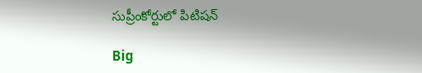సుప్రీంకోర్టులో పిటిషన్

Big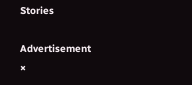Stories

Advertisement
×